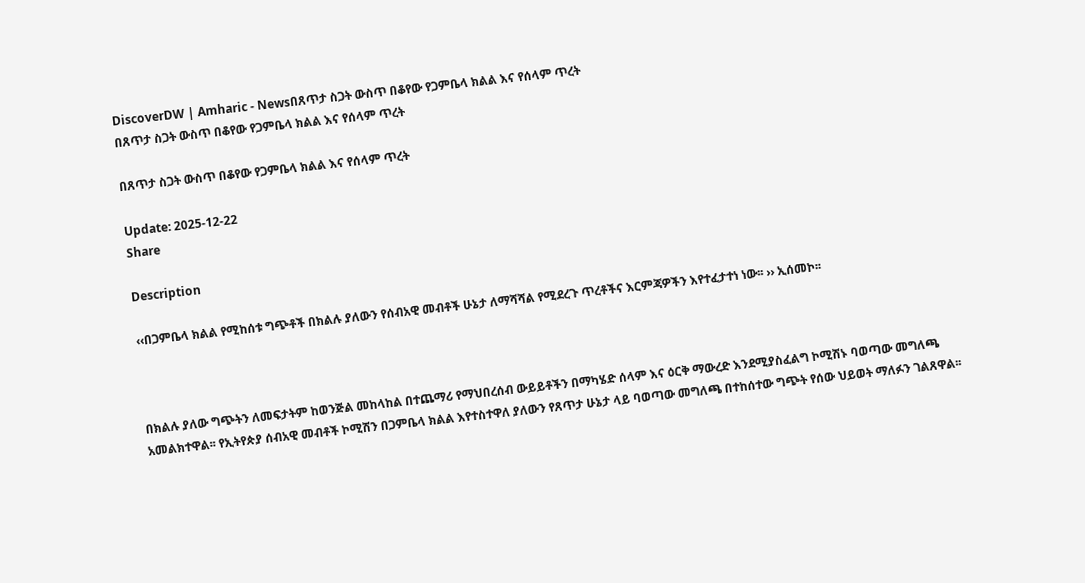DiscoverDW | Amharic - Newsበጸጥታ ስጋት ውስጥ በቆየው የጋምቤላ ክልል እና የሰላም ጥረት
በጸጥታ ስጋት ውስጥ በቆየው የጋምቤላ ክልል እና የሰላም ጥረት

በጸጥታ ስጋት ውስጥ በቆየው የጋምቤላ ክልል እና የሰላም ጥረት

Update: 2025-12-22
Share

Description

‹‹በጋምቤላ ክልል የሚከሰቱ ግጭቶች በክልሉ ያለውን የሰብአዊ መብቶች ሁኔታ ለማሻሻል የሚደረጉ ጥረቶችና እርምጃዎችን እየተፈታተነ ነው፡፡ ›› ኢሰመኮ፡፡



በክልሉ ያለው ግጭትን ለመፍታትም ከወንጅል መከላከል በተጨማሪ የማህበረሰብ ውይይቶችን በማካሄድ ሰላም እና ዕርቅ ማውረድ እንደሚያስፈልግ ኮሚሽኑ ባወጣው መግለጫ አመልክተዋል፡፡ የኢትየጵያ ሰብአዊ መብቶች ኮሚሽን በጋምቤላ ክልል እየተስተዋለ ያለውን የጸጥታ ሁኔታ ላይ ባወጣው መግለጫ በተከሰተው ግጭት የሰው ህይወት ማለፉን ገልጸዋል፡፡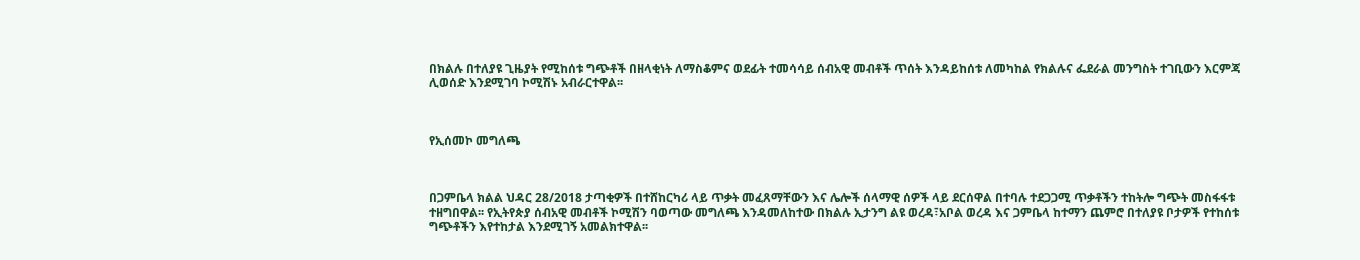በክልሉ በተለያዩ ጊዜያት የሚከሰቱ ግጭቶች በዘላቂነት ለማስቆምና ወደፊት ተመሳሳይ ሰብአዊ መብቶች ጥሰት እንዳይከሰቱ ለመካከል የክልሉና ፌደራል መንግስት ተገቢውን እርምጃ ሊወሰድ እንደሚገባ ኮሚሽኑ አብራርተዋል፡፡



የኢሰመኮ መግለጫ



በጋምቤላ ክልል ህዳር 28/2018 ታጣቂዎች በተሸከርካሪ ላይ ጥቃት መፈጸማቸውን እና ሌሎች ሰላማዊ ሰዎች ላይ ደርሰዋል በተባሉ ተደጋጋሚ ጥቃቶችን ተከትሎ ግጭት መስፋፋቱ ተዘግበዋል፡፡ የኢትየጵያ ሰብአዊ መብቶች ኮሚሽን ባወጣው መግለጫ እንዳመለከተው በክልሉ ኢታንግ ልዩ ወረዳ፣አቦል ወረዳ እና ጋምቤላ ከተማን ጨምሮ በተለያዩ ቦታዎች የተከሰቱ ግጭቶችን እየተከታል እንደሚገኝ አመልክተዋል፡፡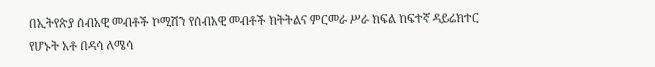በኢትየጵያ ሰብአዊ መብቶች ኮሚሽን የሰብአዊ መብቶች ክትትልና ምርመራ ሥራ ክፍል ከፍተኛ ዳይሬክተር የሆኑት አቶ በዳሳ ለሜሳ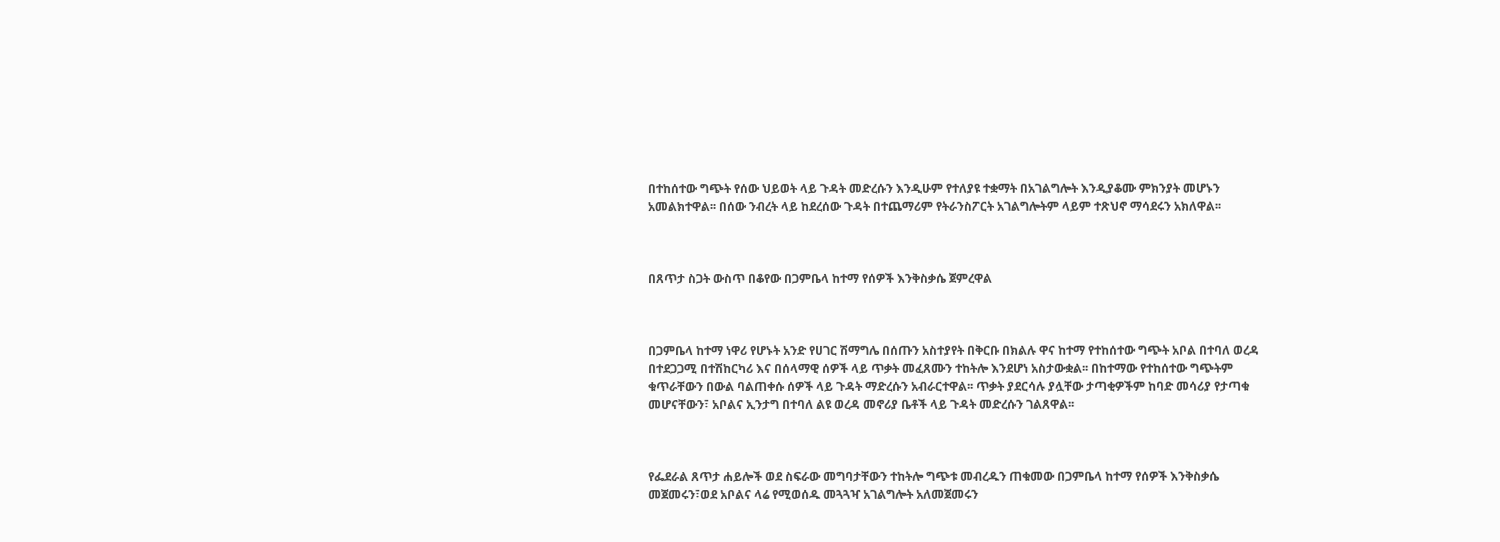በተከሰተው ግጭት የሰው ህይወት ላይ ጉዳት መድረሱን እንዲሁም የተለያዩ ተቋማት በአገልግሎት እንዲያቆሙ ምክንያት መሆኑን አመልክተዋል፡፡ በሰው ንብረት ላይ ከደረሰው ጉዳት በተጨማሪም የትራንስፖርት አገልግሎትም ላይም ተጽህኖ ማሳደሩን አክለዋል፡፡



በጸጥታ ስጋት ውስጥ በቆየው በጋምቤላ ከተማ የሰዎች እንቅስቃሴ ጀምረዋል



በጋምቤላ ከተማ ነዋሪ የሆኑት አንድ የሀገር ሽማግሌ በሰጡን አስተያየት በቅርቡ በክልሉ ዋና ከተማ የተከሰተው ግጭት አቦል በተባለ ወረዳ በተደጋጋሚ በተሽከርካሪ እና በሰላማዊ ሰዎች ላይ ጥቃት መፈጸሙን ተከትሎ እንደሆነ አስታውቋል፡፡ በከተማው የተከሰተው ግጭትም ቁጥራቸውን በውል ባልጠቀሱ ሰዎች ላይ ጉዳት ማድረሱን አብራርተዋል፡፡ ጥቃት ያደርሳሉ ያሏቸው ታጣቂዎችም ከባድ መሳሪያ የታጣቁ መሆናቸውን፣ አቦልና ኢንታግ በተባለ ልዩ ወረዳ መኖሪያ ቤቶች ላይ ጉዳት መድረሱን ገልጸዋል፡፡



የፌደራል ጸጥታ ሐይሎች ወደ ስፍራው መግባታቸውን ተከትሎ ግጭቱ መብረዱን ጠቁመው በጋምቤላ ከተማ የሰዎች እንቅስቃሴ መጀመሩን፣ወደ አቦልና ላሬ የሚወሰዱ መጓጓዣ አገልግሎት አለመጀመሩን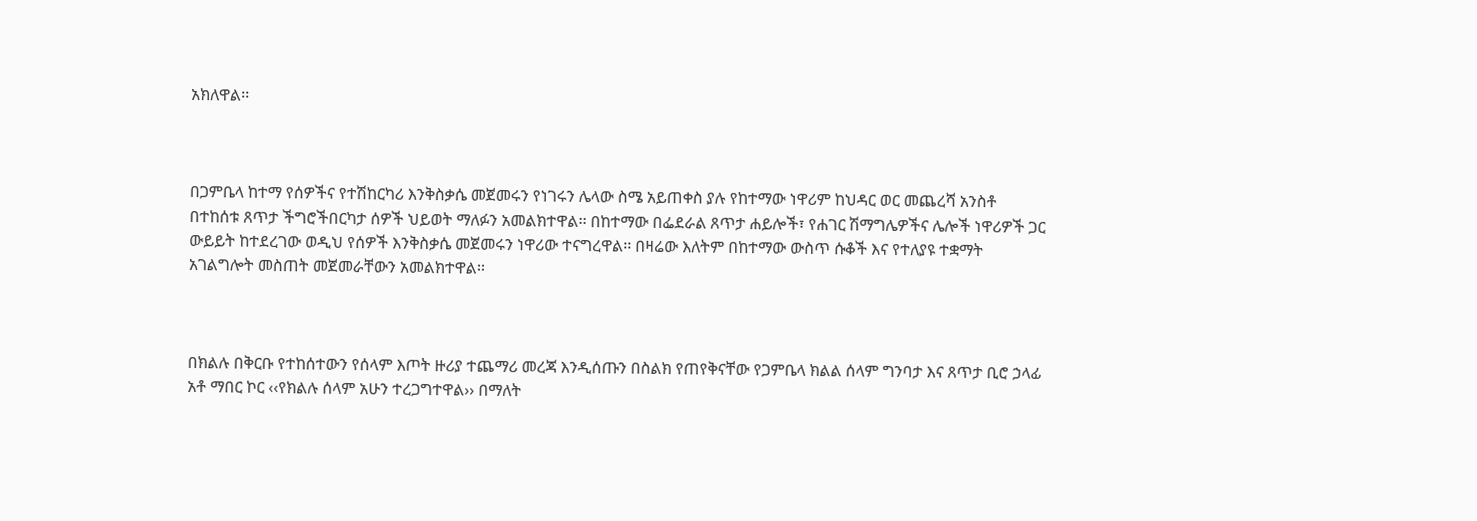አክለዋል፡፡



በጋምቤላ ከተማ የሰዎችና የተሽከርካሪ እንቅስቃሴ መጀመሩን የነገሩን ሌላው ስሜ አይጠቀስ ያሉ የከተማው ነዋሪም ከህዳር ወር መጨረሻ አንስቶ በተከሰቱ ጸጥታ ችግሮችበርካታ ሰዎች ህይወት ማለፉን አመልክተዋል፡፡ በከተማው በፌደራል ጸጥታ ሐይሎች፣ የሐገር ሽማግሌዎችና ሌሎች ነዋሪዎች ጋር ውይይት ከተደረገው ወዲህ የሰዎች እንቅስቃሴ መጀመሩን ነዋሪው ተናግረዋል፡፡ በዛሬው እለትም በከተማው ውስጥ ሱቆች እና የተለያዩ ተቋማት አገልግሎት መስጠት መጀመራቸውን አመልክተዋል፡፡



በክልሉ በቅርቡ የተከሰተውን የሰላም እጦት ዙሪያ ተጨማሪ መረጃ እንዲሰጡን በስልክ የጠየቅናቸው የጋምቤላ ክልል ሰላም ግንባታ እና ጸጥታ ቢሮ ኃላፊ አቶ ማበር ኮር ‹‹የክልሉ ሰላም አሁን ተረጋግተዋል›› በማለት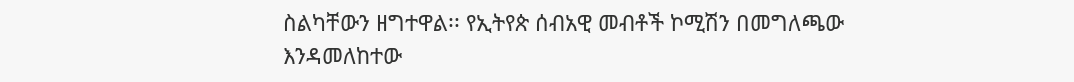ስልካቸውን ዘግተዋል፡፡ የኢትየጵ ሰብአዊ መብቶች ኮሚሽን በመግለጫው እንዳመለከተው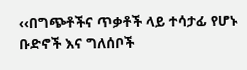‹‹በግጭቶችና ጥቃቶች ላይ ተሳታፊ የሆኑ ቡድኖች እና ግለሰቦች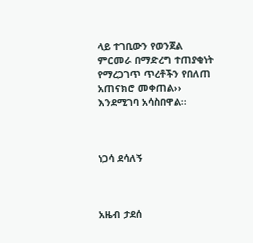ላይ ተገቢውን የወንጀል ምርመራ በማድረግ ተጠያቂነት የማረጋገጥ ጥረቶችን የበለጠ አጠናክሮ መቀጠል›› እንደሚገባ አሳስበዋል፡፡



ነጋሳ ደሳለኝ



አዜብ ታደሰ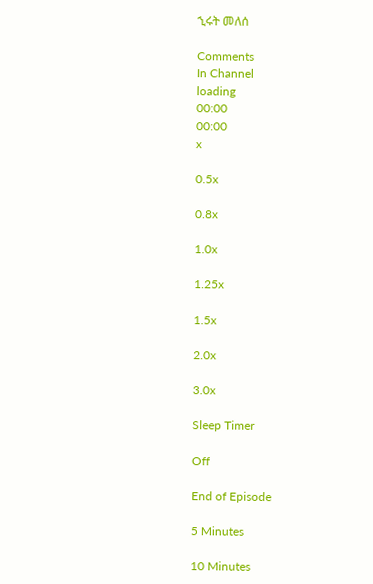ኂሩት መለሰ

Comments
In Channel
loading
00:00
00:00
x

0.5x

0.8x

1.0x

1.25x

1.5x

2.0x

3.0x

Sleep Timer

Off

End of Episode

5 Minutes

10 Minutes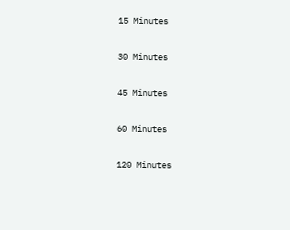15 Minutes

30 Minutes

45 Minutes

60 Minutes

120 Minutes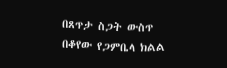በጸጥታ ስጋት ውስጥ በቆየው የጋምቤላ ክልል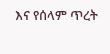እና የሰላም ጥረት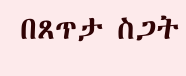በጸጥታ ስጋት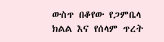ውስጥ በቆየው የጋምቤላ ክልል እና የሰላም ጥረት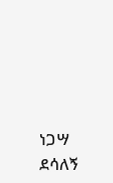ነጋሣ ደሳለኝ